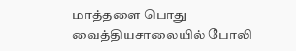மாத்தளை பொது வைத்தியசாலையில் போலி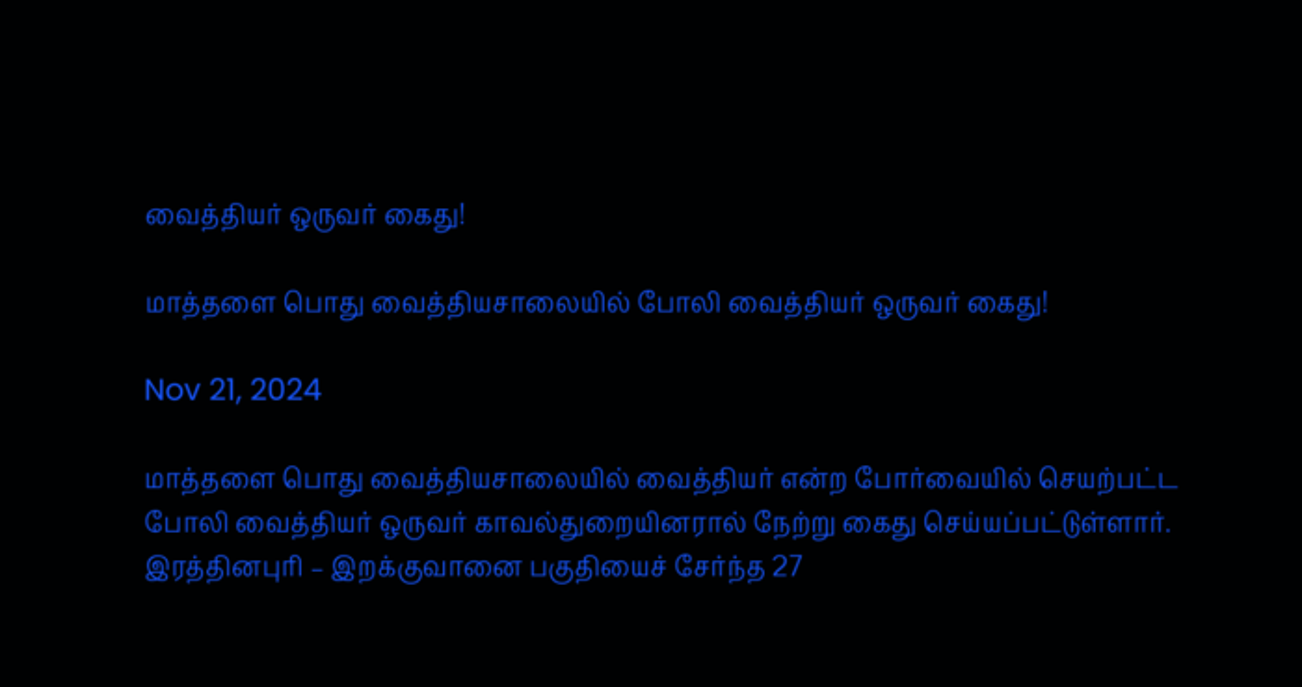வைத்தியர் ஒருவர் கைது!

மாத்தளை பொது வைத்தியசாலையில் போலி வைத்தியர் ஒருவர் கைது!

Nov 21, 2024

மாத்தளை பொது வைத்தியசாலையில் வைத்தியர் என்ற போர்வையில் செயற்பட்ட போலி வைத்தியர் ஒருவர் காவல்துறையினரால் நேற்று கைது செய்யப்பட்டுள்ளார். இரத்தினபுரி – இறக்குவானை பகுதியைச் சேர்ந்த 27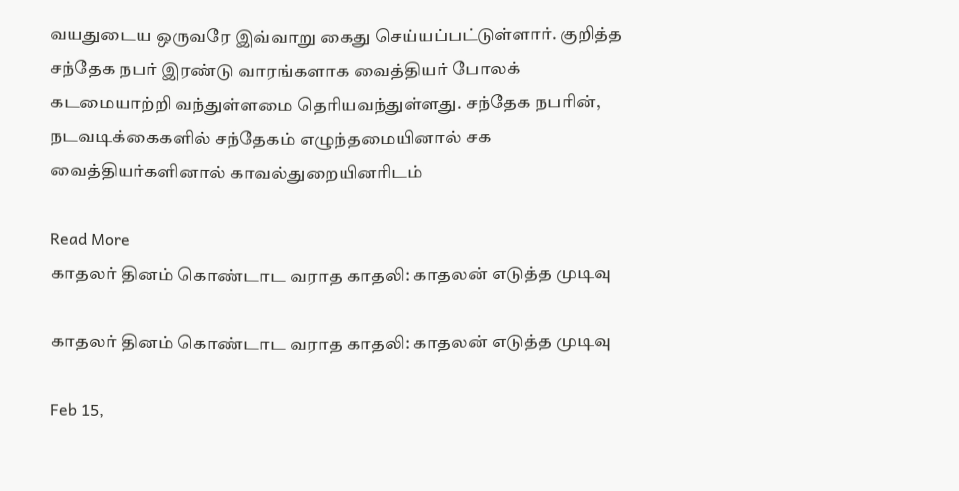வயதுடைய ஒருவரே இவ்வாறு கைது செய்யப்பட்டுள்ளார். குறித்த சந்தேக நபர் இரண்டு வாரங்களாக வைத்தியர் போலக் கடமையாற்றி வந்துள்ளமை தெரியவந்துள்ளது. சந்தேக நபரின், நடவடிக்கைகளில் சந்தேகம் எழுந்தமையினால் சக வைத்தியர்களினால் காவல்துறையினரிடம்

Read More
காதலர் தினம் கொண்டாட வராத காதலி: காதலன் எடுத்த முடிவு

காதலர் தினம் கொண்டாட வராத காதலி: காதலன் எடுத்த முடிவு

Feb 15,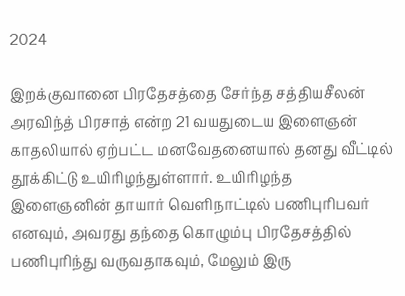2024

இறக்குவானை பிரதேசத்தை சேர்ந்த சத்தியசீலன் அரவிந்த் பிரசாத் என்ற 21 வயதுடைய இளைஞன் காதலியால் ஏற்பட்ட மனவேதனையால் தனது வீட்டில் தூக்கிட்டு உயிரிழந்துள்ளார். உயிரிழந்த இளைஞனின் தாயார் வெளிநாட்டில் பணிபுரிபவர் எனவும், அவரது தந்தை கொழும்பு பிரதேசத்தில் பணிபுரிந்து வருவதாகவும், மேலும் இரு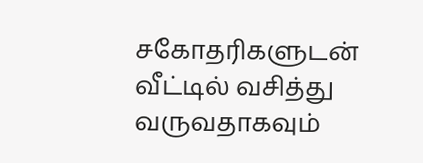சகோதரிகளுடன் வீட்டில் வசித்து வருவதாகவும்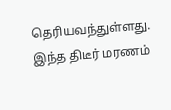தெரியவந்துள்ளது. இந்த திடீர் மரணம்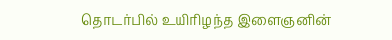தொடர்பில் உயிரிழந்த இளைஞனின்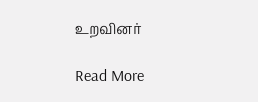உறவினர்

Read More